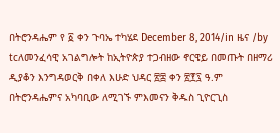በትሮንዳሔም የ ፩ ቀን ጉባኤ ተካሄደ December 8, 2014/in ዜና /by tcለመንፈሳዊ አገልግሎት ከኢትዮጵያ ተጋብዘው ኖርዌይ በመጡት በዘማሪ ዲያቆን እንግዳወርቅ በቀለ እሁድ ህዳር ፳፰ ቀን ፳፻፯ ዓ.ም በትሮንዳሔምና አካባቢው ለሚገኙ ምእመናን ቅዱስ ጊዮርጊስ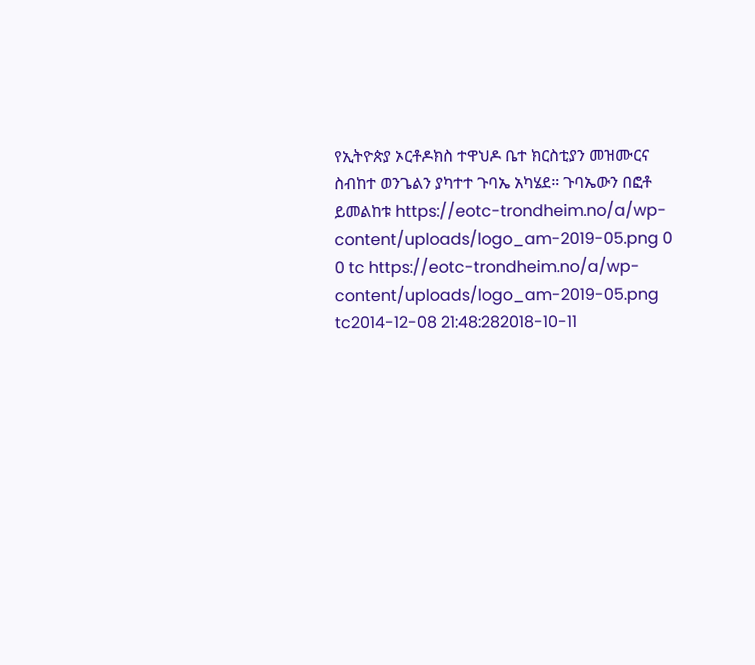የኢትዮጵያ ኦርቶዶክስ ተዋህዶ ቤተ ክርስቲያን መዝሙርና ስብከተ ወንጌልን ያካተተ ጉባኤ አካሄደ። ጉባኤውን በፎቶ ይመልከቱ https://eotc-trondheim.no/a/wp-content/uploads/logo_am-2019-05.png 0 0 tc https://eotc-trondheim.no/a/wp-content/uploads/logo_am-2019-05.png tc2014-12-08 21:48:282018-10-11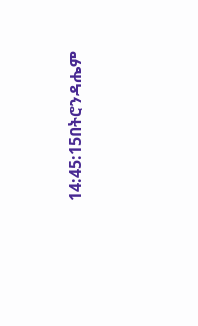14:45:15በትሮንዳሔም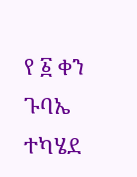የ ፩ ቀን ጉባኤ ተካሄደ